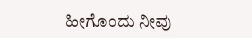ಹೀಗೊಂದು ನೀವು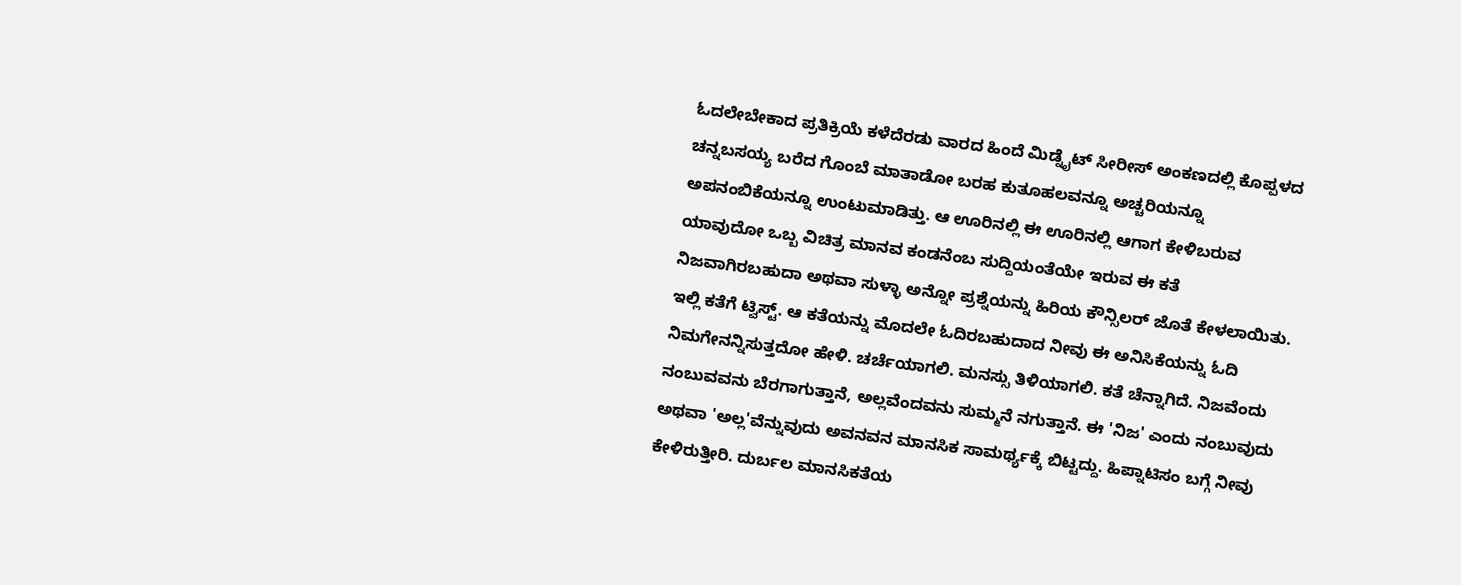ಓದಲೇಬೇಕಾದ ಪ್ರತಿಕ್ರಿಯೆ ಕಳೆದೆರಡು ವಾರದ ಹಿಂದೆ ಮಿಡ್ನೈಟ್ ಸೀರೀಸ್ ಅಂಕಣದಲ್ಲಿ ಕೊಪ್ಪಳದ ಚನ್ನಬಸಯ್ಯ ಬರೆದ ಗೊಂಬೆ ಮಾತಾಡೋ ಬರಹ ಕುತೂಹಲವನ್ನೂ ಅಚ್ಚರಿಯನ್ನೂ ಅಪನಂಬಿಕೆಯನ್ನೂ ಉಂಟುಮಾಡಿತ್ತು. ಆ ಊರಿನಲ್ಲಿ ಈ ಊರಿನಲ್ಲಿ ಆಗಾಗ ಕೇಳಿಬರುವ ಯಾವುದೋ ಒಬ್ಬ ವಿಚಿತ್ರ ಮಾನವ ಕಂಡನೆಂಬ ಸುದ್ದಿಯಂತೆಯೇ ಇರುವ ಈ ಕತೆ ನಿಜವಾಗಿರಬಹುದಾ ಅಥವಾ ಸುಳ್ಳಾ ಅನ್ನೋ ಪ್ರಶ್ನೆಯನ್ನು ಹಿರಿಯ ಕೌನ್ಸಿಲರ್ ಜೊತೆ ಕೇಳಲಾಯಿತು. ಇಲ್ಲಿ ಕತೆಗೆ ಟ್ವಿಸ್ಟ್. ಆ ಕತೆಯನ್ನು ಮೊದಲೇ ಓದಿರಬಹುದಾದ ನೀವು ಈ ಅನಿಸಿಕೆಯನ್ನು ಓದಿ ನಿಮಗೇನನ್ನಿಸುತ್ತದೋ ಹೇಳಿ. ಚರ್ಚೆಯಾಗಲಿ. ಮನಸ್ಸು ತಿಳಿಯಾಗಲಿ. ಕತೆ ಚೆನ್ನಾಗಿದೆ. ನಿಜವೆಂದು ನಂಬುವವನು ಬೆರಗಾಗುತ್ತಾನೆ, ಅಲ್ಲವೆಂದವನು ಸುಮ್ಮನೆ ನಗುತ್ತಾನೆ. ಈ 'ನಿಜ' ಎಂದು ನಂಬುವುದು ಅಥವಾ 'ಅಲ್ಲ'ವೆನ್ನುವುದು ಅವನವನ ಮಾನಸಿಕ ಸಾಮರ್ಥ್ಯಕ್ಕೆ ಬಿಟ್ಟದ್ದು. ಹಿಪ್ನಾಟಿಸಂ ಬಗ್ಗೆ ನೀವು ಕೇಳಿರುತ್ತೀರಿ. ದುರ್ಬಲ ಮಾನಸಿಕತೆಯ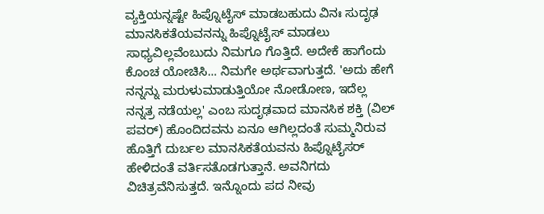ವ್ಯಕ್ತಿಯನ್ನಷ್ಟೇ ಹಿಪ್ನೊಟೈಸ್ ಮಾಡಬಹುದು ವಿನಃ ಸುದೃಢ ಮಾನಸಿಕತೆಯವನನ್ನು ಹಿಪ್ನೊಟೈಸ್ ಮಾಡಲು ಸಾಧ್ಯವಿಲ್ಲವೆಂಬುದು ನಿಮಗೂ ಗೊತ್ತಿದೆ. ಅದೇಕೆ ಹಾಗೆಂದು ಕೊಂಚ ಯೋಚಿಸಿ... ನಿಮಗೇ ಅರ್ಥವಾಗುತ್ತದೆ. 'ಅದು ಹೇಗೆ ನನ್ನನ್ನು ಮರುಳುಮಾಡುತ್ತಿಯೋ ನೋಡೋಣ, ಇದೆಲ್ಲ ನನ್ನತ್ರ ನಡೆಯಲ್ಲ' ಎಂಬ ಸುದೃಢವಾದ ಮಾನಸಿಕ ಶಕ್ತಿ (ವಿಲ್ ಪವರ್) ಹೊಂದಿದವನು ಏನೂ ಆಗಿಲ್ಲದಂತೆ ಸುಮ್ಮನಿರುವ ಹೊತ್ತಿಗೆ ದುರ್ಬಲ ಮಾನಸಿಕತೆಯವನು ಹಿಪ್ನೊಟೈಸರ್ ಹೇಳಿದಂತೆ ವರ್ತಿಸತೊಡಗುತ್ತಾನೆ. ಅವನಿಗದು ವಿಚಿತ್ರವೆನಿಸುತ್ತದೆ. ಇನ್ನೊಂದು ಪದ ನೀವು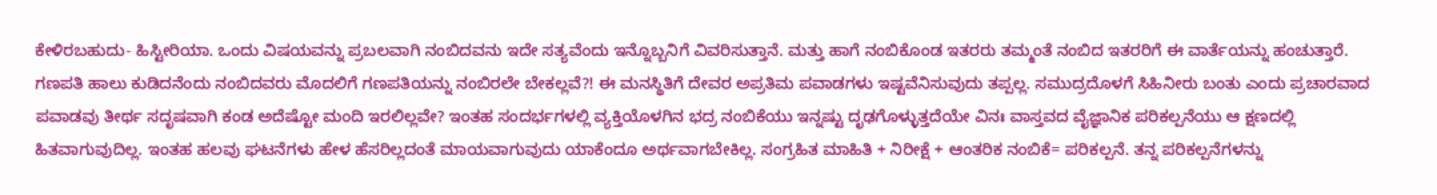ಕೇಳಿರಬಹುದು- ಹಿಸ್ಟೀರಿಯಾ. ಒಂದು ವಿಷಯವನ್ನು ಪ್ರಬಲವಾಗಿ ನಂಬಿದವನು ಇದೇ ಸತ್ಯವೆಂದು ಇನ್ನೊಬ್ಬನಿಗೆ ವಿವರಿಸುತ್ತಾನೆ. ಮತ್ತು ಹಾಗೆ ನಂಬಿಕೊಂಡ ಇತರರು ತಮ್ಮಂತೆ ನಂಬಿದ ಇತರರಿಗೆ ಈ ವಾರ್ತೆಯನ್ನು ಹಂಚುತ್ತಾರೆ. ಗಣಪತಿ ಹಾಲು ಕುಡಿದನೆಂದು ನಂಬಿದವರು ಮೊದಲಿಗೆ ಗಣಪತಿಯನ್ನು ನಂಬಿರಲೇ ಬೇಕಲ್ಲವೆ?! ಈ ಮನಸ್ಥಿತಿಗೆ ದೇವರ ಅಪ್ರತಿಮ ಪವಾಡಗಳು ಇಷ್ಟವೆನಿಸುವುದು ತಪ್ಪಲ್ಲ. ಸಮುದ್ರದೊಳಗೆ ಸಿಹಿನೀರು ಬಂತು ಎಂದು ಪ್ರಚಾರವಾದ ಪವಾಡವು ತೀರ್ಥ ಸದೃಷವಾಗಿ ಕಂಡ ಅದೆಷ್ಟೋ ಮಂದಿ ಇರಲಿಲ್ಲವೇ? ಇಂತಹ ಸಂದರ್ಭಗಳಲ್ಲಿ ವ್ಯಕ್ತಿಯೊಳಗಿನ ಭದ್ರ ನಂಬಿಕೆಯು ಇನ್ನಷ್ಟು ದೃಢಗೊಳ್ಳುತ್ತದೆಯೇ ವಿನಃ ವಾಸ್ತವದ ವೈಜ್ಞಾನಿಕ ಪರಿಕಲ್ಪನೆಯು ಆ ಕ್ಷಣದಲ್ಲಿ ಹಿತವಾಗುವುದಿಲ್ಲ. ಇಂತಹ ಹಲವು ಘಟನೆಗಳು ಹೇಳ ಹೆಸರಿಲ್ಲದಂತೆ ಮಾಯವಾಗುವುದು ಯಾಕೆಂದೂ ಅರ್ಥವಾಗಬೇಕಿಲ್ಲ. ಸಂಗ್ರಹಿತ ಮಾಹಿತಿ + ನಿರೀಕ್ಷೆ + ಆಂತರಿಕ ನಂಬಿಕೆ= ಪರಿಕಲ್ಪನೆ. ತನ್ನ ಪರಿಕಲ್ಪನೆಗಳನ್ನು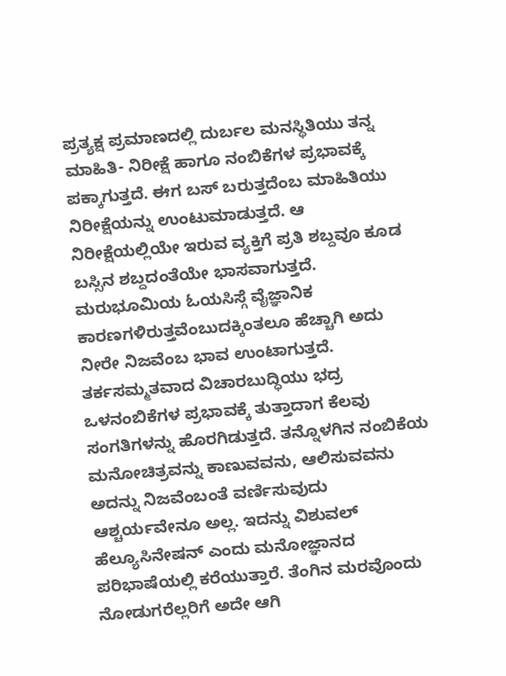ಪ್ರತ್ಯಕ್ಷ ಪ್ರಮಾಣದಲ್ಲಿ ದುರ್ಬಲ ಮನಸ್ಥಿತಿಯು ತನ್ನ ಮಾಹಿತಿ- ನಿರೀಕ್ಷೆ ಹಾಗೂ ನಂಬಿಕೆಗಳ ಪ್ರಭಾವಕ್ಕೆ ಪಕ್ಕಾಗುತ್ತದೆ. ಈಗ ಬಸ್ ಬರುತ್ತದೆಂಬ ಮಾಹಿತಿಯು ನಿರೀಕ್ಷೆಯನ್ನು ಉಂಟುಮಾಡುತ್ತದೆ. ಆ ನಿರೀಕ್ಷೆಯಲ್ಲಿಯೇ ಇರುವ ವ್ಯಕ್ತಿಗೆ ಪ್ರತಿ ಶಬ್ದವೂ ಕೂಡ ಬಸ್ಸಿನ ಶಬ್ದದಂತೆಯೇ ಭಾಸವಾಗುತ್ತದೆ. ಮರುಭೂಮಿಯ ಓಯಸಿಸ್ಗೆ ವೈಜ್ಞಾನಿಕ ಕಾರಣಗಳಿರುತ್ತವೆಂಬುದಕ್ಕಿಂತಲೂ ಹೆಚ್ಚಾಗಿ ಅದು ನೀರೇ ನಿಜವೆಂಬ ಭಾವ ಉಂಟಾಗುತ್ತದೆ. ತರ್ಕಸಮ್ಮತವಾದ ವಿಚಾರಬುದ್ಧಿಯು ಭದ್ರ ಒಳನಂಬಿಕೆಗಳ ಪ್ರಭಾವಕ್ಕೆ ತುತ್ತಾದಾಗ ಕೆಲವು ಸಂಗತಿಗಳನ್ನು ಹೊರಗಿಡುತ್ತದೆ. ತನ್ನೊಳಗಿನ ನಂಬಿಕೆಯ ಮನೋಚಿತ್ರವನ್ನು ಕಾಣುವವನು, ಆಲಿಸುವವನು ಅದನ್ನು ನಿಜವೆಂಬಂತೆ ವರ್ಣಿಸುವುದು ಆಶ್ಚರ್ಯವೇನೂ ಅಲ್ಲ. ಇದನ್ನು ವಿಶುವಲ್ ಹೆಲ್ಯೂಸಿನೇಷನ್ ಎಂದು ಮನೋಜ್ಞಾನದ ಪರಿಭಾಷೆಯಲ್ಲಿ ಕರೆಯುತ್ತಾರೆ. ತೆಂಗಿನ ಮರವೊಂದು ನೋಡುಗರೆಲ್ಲರಿಗೆ ಅದೇ ಆಗಿ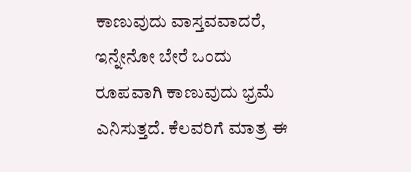ಕಾಣುವುದು ವಾಸ್ತವವಾದರೆ, ಇನ್ನೇನೋ ಬೇರೆ ಒಂದು ರೂಪವಾಗಿ ಕಾಣುವುದು ಭ್ರಮೆ ಎನಿಸುತ್ತದೆ. ಕೆಲವರಿಗೆ ಮಾತ್ರ ಈ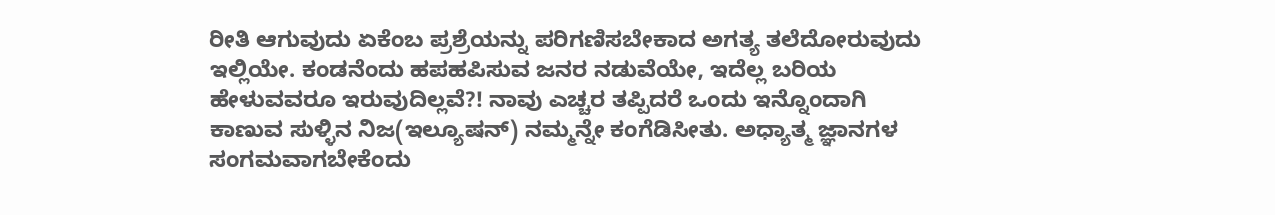ರೀತಿ ಆಗುವುದು ಏಕೆಂಬ ಪ್ರಶ್ರೆಯನ್ನು ಪರಿಗಣಿಸಬೇಕಾದ ಅಗತ್ಯ ತಲೆದೋರುವುದು ಇಲ್ಲಿಯೇ. ಕಂಡನೆಂದು ಹಪಹಪಿಸುವ ಜನರ ನಡುವೆಯೇ, ಇದೆಲ್ಲ ಬರಿಯ ಹೇಳುವವರೂ ಇರುವುದಿಲ್ಲವೆ?! ನಾವು ಎಚ್ಚರ ತಪ್ಪಿದರೆ ಒಂದು ಇನ್ನೊಂದಾಗಿ ಕಾಣುವ ಸುಳ್ಳಿನ ನಿಜ(ಇಲ್ಯೂಷನ್) ನಮ್ಮನ್ನೇ ಕಂಗೆಡಿಸೀತು. ಅಧ್ಯಾತ್ಮ ಜ್ಞಾನಗಳ ಸಂಗಮವಾಗಬೇಕೆಂದು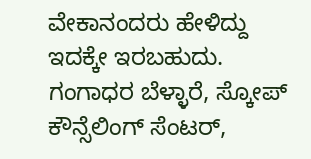ವೇಕಾನಂದರು ಹೇಳಿದ್ದು ಇದಕ್ಕೇ ಇರಬಹುದು. ಗಂಗಾಧರ ಬೆಳ್ಳಾರೆ, ಸ್ಕೋಪ್ ಕೌನ್ಸೆಲಿಂಗ್ ಸೆಂಟರ್,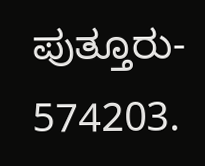ಪುತ್ತೂರು- 574203.